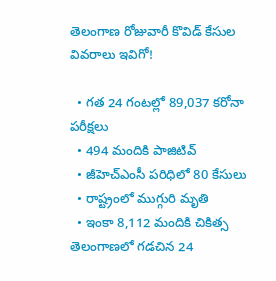తెలంగాణ రోజువారీ కొవిడ్ కేసుల వివరాలు ఇవిగో!

  • గత 24 గంటల్లో 89,037 కరోనా పరీక్షలు
  • 494 మందికి పాజిటివ్
  • జీహెచ్ఎంసీ పరిధిలో 80 కేసులు
  • రాష్ట్రంలో ముగ్గురి మృతి
  • ఇంకా 8,112 మందికి చికిత్స
తెలంగాణలో గడచిన 24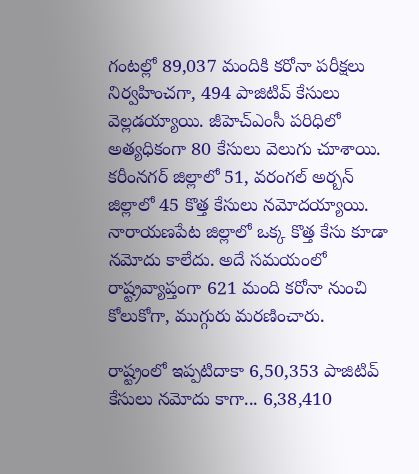గంటల్లో 89,037 మందికి కరోనా పరీక్షలు నిర్వహించగా, 494 పాజిటివ్ కేసులు వెల్లడయ్యాయి. జీహెచ్ఎంసీ పరిధిలో అత్యధికంగా 80 కేసులు వెలుగు చూశాయి. కరీంనగర్ జిల్లాలో 51, వరంగల్ అర్బన్ జిల్లాలో 45 కొత్త కేసులు నమోదయ్యాయి. నారాయణపేట జిల్లాలో ఒక్క కొత్త కేసు కూడా నమోదు కాలేదు. అదే సమయంలో రాష్ట్రవ్యాప్తంగా 621 మంది కరోనా నుంచి కోలుకోగా, ముగ్గురు మరణించారు.

రాష్ట్రంలో ఇప్పటిదాకా 6,50,353 పాజిటివ్ కేసులు నమోదు కాగా... 6,38,410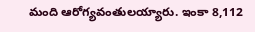మంది ఆరోగ్యవంతులయ్యారు. ఇంకా 8,112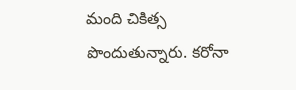మంది చికిత్స పొందుతున్నారు. కరోనా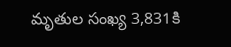మృతుల సంఖ్య 3,831కి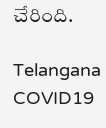చేరింది.

Telangana
COVID19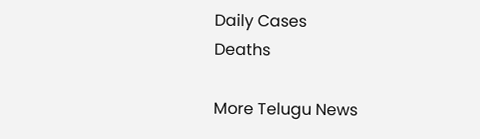Daily Cases
Deaths

More Telugu News